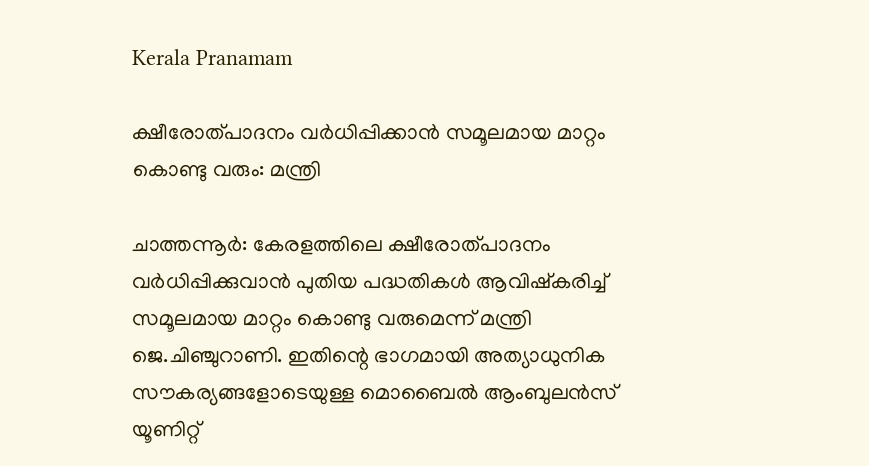Kerala Pranamam

ക്ഷീരോത്പാദനം വര്‍ധിപ്പിക്കാന്‍ സമൂലമായ മാറ്റം കൊണ്ടു വരും: മന്ത്രി

ചാത്തന്നൂര്‍: കേരളത്തിലെ ക്ഷീരോത്പാദനം വര്‍ധിപ്പിക്കുവാന്‍ പുതിയ പദ്ധതികള്‍ ആവിഷ്‌കരിച്ച് സമൂലമായ മാറ്റം കൊണ്ടു വരുമെന്ന് മന്ത്രി ജെ.ചിഞ്ചുറാണി. ഇതിന്റെ ഭാഗമായി അത്യാധുനിക സൗകര്യങ്ങളോടെയുള്ള മൊബൈല്‍ ആംബുലന്‍സ് യൂണിറ്റ്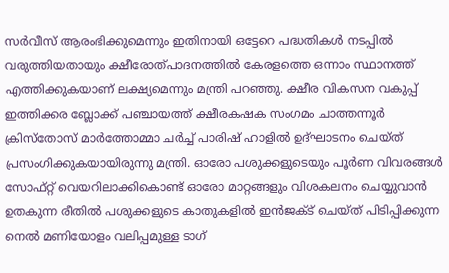സര്‍വീസ് ആരംഭിക്കുമെന്നും ഇതിനായി ഒട്ടേറെ പദ്ധതികള്‍ നടപ്പില്‍ വരുത്തിയതായും ക്ഷീരോത്പാദനത്തില്‍ കേരളത്തെ ഒന്നാം സ്ഥാനത്ത് എത്തിക്കുകയാണ് ലക്ഷ്യമെന്നും മന്ത്രി പറഞ്ഞു. ക്ഷീര വികസന വകുപ്പ് ഇത്തിക്കര ബ്ലോക്ക് പഞ്ചായത്ത് ക്ഷീരകഷക സംഗമം ചാത്തന്നൂര്‍ ക്രിസ്തോസ് മാര്‍ത്തോമ്മാ ചര്‍ച്ച് പാരിഷ് ഹാളില്‍ ഉദ്ഘാടനം ചെയ്ത് പ്രസംഗിക്കുകയായിരുന്നു മന്ത്രി. ഓരോ പശുക്കളുടെയും പൂര്‍ണ വിവരങ്ങള്‍ സോഫ്റ്റ് വെയറിലാക്കികൊണ്ട് ഓരോ മാറ്റങ്ങളും വിശകലനം ചെയ്യുവാന്‍ ഉതകുന്ന രീതില്‍ പശുക്കളുടെ കാതുകളില്‍ ഇന്‍ജക്ട് ചെയ്ത് പിടിപ്പിക്കുന്ന നെല്‍ മണിയോളം വലിപ്പമുള്ള ടാഗ്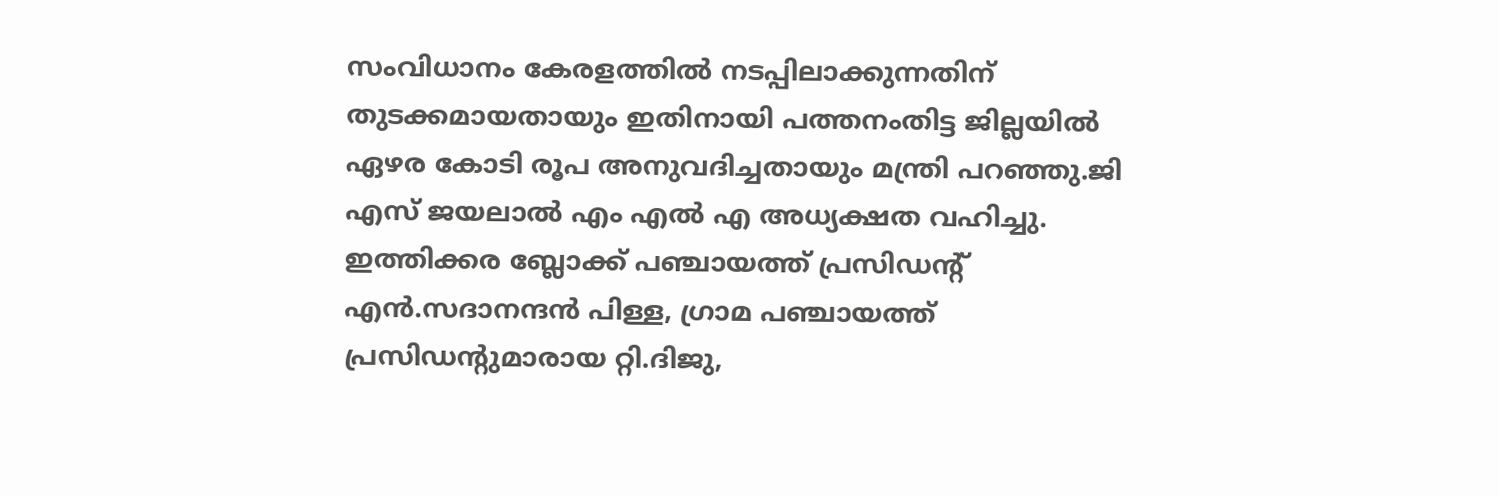സംവിധാനം കേരളത്തില്‍ നടപ്പിലാക്കുന്നതിന് തുടക്കമായതായും ഇതിനായി പത്തനംതിട്ട ജില്ലയില്‍ ഏഴര കോടി രൂപ അനുവദിച്ചതായും മന്ത്രി പറഞ്ഞു.ജി എസ് ജയലാല്‍ എം എല്‍ എ അധ്യക്ഷത വഹിച്ചു. ഇത്തിക്കര ബ്ലോക്ക് പഞ്ചായത്ത് പ്രസിഡന്റ് എന്‍.സദാനന്ദന്‍ പിള്ള, ഗ്രാമ പഞ്ചായത്ത് പ്രസിഡന്റുമാരായ റ്റി.ദിജു,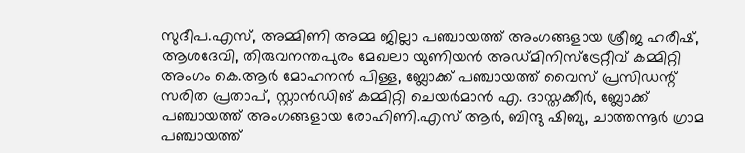സുദീപ.എസ്, അമ്മിണി അമ്മ ജില്ലാ പഞ്ചായത്ത് അംഗങ്ങളായ ശ്രീജ ഹരീഷ്, ആശദേവി, തിരുവനന്തപുരം മേഖലാ യുണിയന്‍ അഡ്മിനിസ്ട്രേറ്റീവ് കമ്മിറ്റി അംഗം കെ.ആര്‍ മോഹനന്‍ പിള്ള, ബ്ലോക്ക് പഞ്ചായത്ത് വൈസ് പ്രസിഡന്റ് സരിത പ്രതാപ്, സ്റ്റാന്‍ഡിങ് കമ്മിറ്റി ചെയര്‍മാന്‍ എ. ദാസ്തക്കീര്‍, ബ്ലോക്ക് പഞ്ചായത്ത് അംഗങ്ങളായ രോഹിണി.എസ് ആര്‍, ബിന്ദു ഷിബു, ചാത്തന്നൂര്‍ ഗ്രാമ പഞ്ചായത്ത്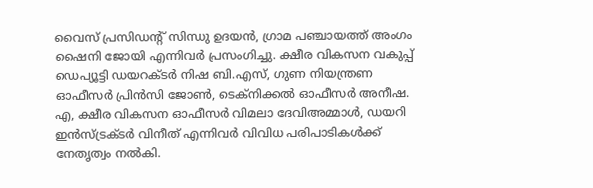വൈസ് പ്രസിഡന്റ് സിന്ധു ഉദയന്‍, ഗ്രാമ പഞ്ചായത്ത് അംഗം ഷൈനി ജോയി എന്നിവര്‍ പ്രസംഗിച്ചു. ക്ഷീര വികസന വകുപ്പ് ഡെപ്യൂട്ടി ഡയറക്ടര്‍ നിഷ ബി.എസ്, ഗുണ നിയന്ത്രണ ഓഫീസര്‍ പ്രിന്‍സി ജോണ്‍, ടെക്നിക്കല്‍ ഓഫീസര്‍ അനീഷ. എ, ക്ഷീര വികസന ഓഫീസര്‍ വിമലാ ദേവിഅമ്മാള്‍, ഡയറി ഇന്‍സ്ട്രക്ടര്‍ വിനീത് എന്നിവര്‍ വിവിധ പരിപാടികള്‍ക്ക് നേതൃത്വം നല്‍കി.